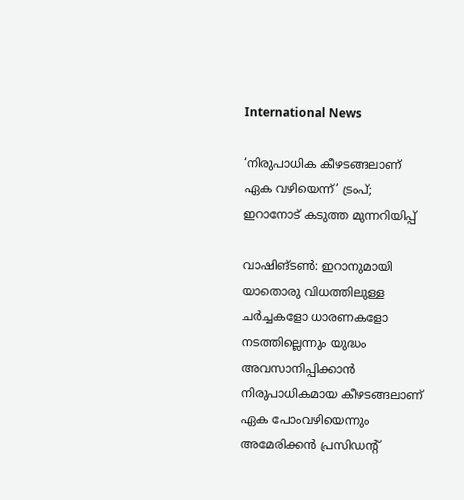International News

‘നിരുപാധിക കീഴടങ്ങലാണ് ഏക വഴിയെന്ന്’ ട്രംപ്; ഇറാനോട് കടുത്ത മുന്നറിയിപ്പ്

വാഷിങ്ടൺ: ഇറാനുമായി യാതൊരു വിധത്തിലുള്ള ചർച്ചകളോ ധാരണകളോ നടത്തില്ലെന്നും യുദ്ധം അവസാനിപ്പിക്കാൻ നിരുപാധികമായ കീഴടങ്ങലാണ് ഏക പോംവഴിയെന്നും അമേരിക്കൻ പ്രസിഡന്റ്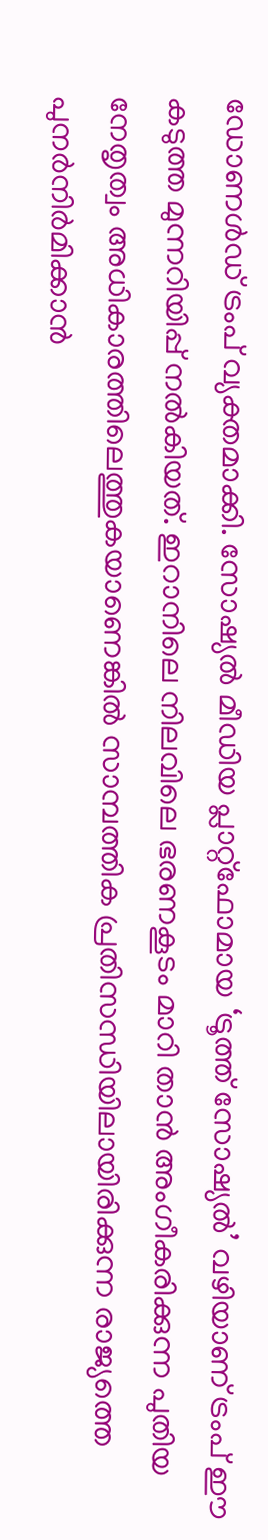ഡോണള്‍ഡ് ട്രംപ് വ്യക്തമാക്കി. സോഷ്യൽ മീഡിയ പ്ലാറ്റ്ഫോമായ ‘ട്രൂത്ത് സോഷ്യല്‍’ വഴിയാണ് ട്രംപ് ഈ കടുത്ത മുന്നറിയിപ്പ് നൽകിയത്. ഇറാനിലെ നിലവിലെ ഭരണകൂടം മാറി താൻ അംഗീകരിക്കുന്ന പുതിയ നേതൃത്വം അധികാരത്തിലെത്തുകയാണെങ്കിൽ സാമ്പത്തിക പ്രതിസന്ധിയിലായിരിക്കുന്ന രാജ്യത്തെ പുനർനിർമിക്കാൻ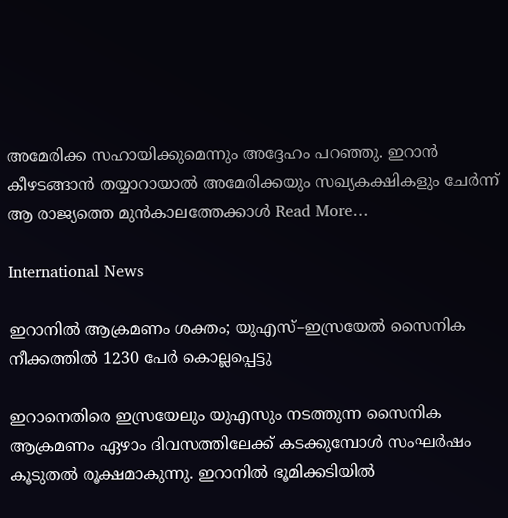അമേരിക്ക സഹായിക്കുമെന്നും അദ്ദേഹം പറഞ്ഞു. ഇറാൻ കീഴടങ്ങാൻ തയ്യാറായാൽ അമേരിക്കയും സഖ്യകക്ഷികളും ചേർന്ന് ആ രാജ്യത്തെ മുൻകാലത്തേക്കാൾ Read More…

International News

ഇറാനില്‍ ആക്രമണം ശക്തം; യുഎസ്–ഇസ്രയേല്‍ സൈനിക നീക്കത്തില്‍ 1230 പേര്‍ കൊല്ലപ്പെട്ടു

ഇറാനെതിരെ ഇസ്രയേലും യുഎസും നടത്തുന്ന സൈനിക ആക്രമണം ഏഴാം ദിവസത്തിലേക്ക് കടക്കുമ്പോള്‍ സംഘര്‍ഷം കൂടുതല്‍ രൂക്ഷമാകുന്നു. ഇറാനില്‍ ഭൂമിക്കടിയില്‍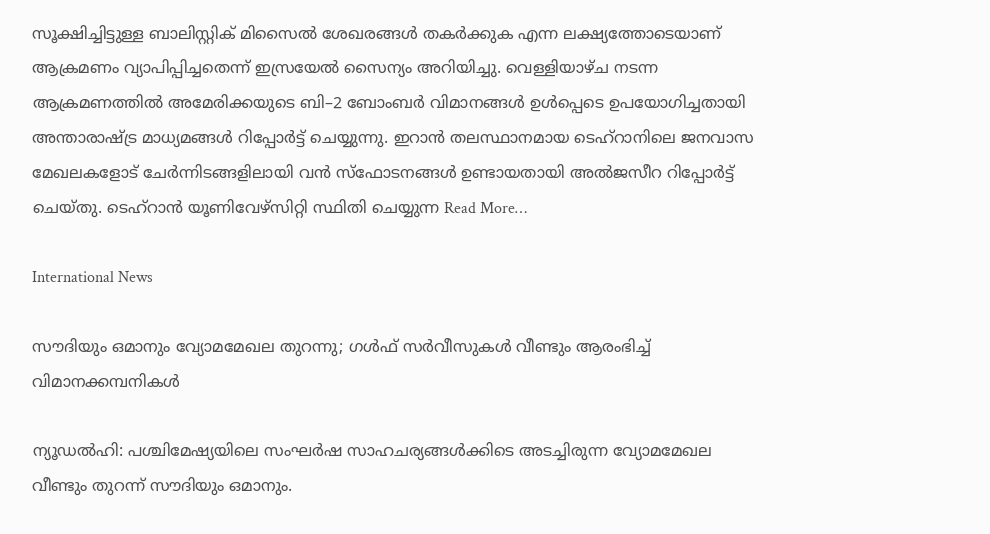സൂക്ഷിച്ചിട്ടുള്ള ബാലിസ്റ്റിക് മിസൈല്‍ ശേഖരങ്ങള്‍ തകര്‍ക്കുക എന്ന ലക്ഷ്യത്തോടെയാണ് ആക്രമണം വ്യാപിപ്പിച്ചതെന്ന് ഇസ്രയേല്‍ സൈന്യം അറിയിച്ചു. വെള്ളിയാഴ്ച നടന്ന ആക്രമണത്തില്‍ അമേരിക്കയുടെ ബി–2 ബോംബര്‍ വിമാനങ്ങള്‍ ഉള്‍പ്പെടെ ഉപയോഗിച്ചതായി അന്താരാഷ്ട്ര മാധ്യമങ്ങള്‍ റിപ്പോര്‍ട്ട് ചെയ്യുന്നു. ഇറാന്‍ തലസ്ഥാനമായ ടെഹ്‌റാനിലെ ജനവാസ മേഖലകളോട് ചേര്‍ന്നിടങ്ങളിലായി വന്‍ സ്‌ഫോടനങ്ങള്‍ ഉണ്ടായതായി അല്‍ജസീറ റിപ്പോര്‍ട്ട് ചെയ്തു. ടെഹ്‌റാന്‍ യൂണിവേഴ്‌സിറ്റി സ്ഥിതി ചെയ്യുന്ന Read More…

International News

സൗദിയും ഒമാനും വ്യോമമേഖല തുറന്നു; ഗള്‍ഫ് സര്‍വീസുകള്‍ വീണ്ടും ആരംഭിച്ച് വിമാനക്കമ്പനികള്‍

ന്യൂഡല്‍ഹി: പശ്ചിമേഷ്യയിലെ സംഘര്‍ഷ സാഹചര്യങ്ങള്‍ക്കിടെ അടച്ചിരുന്ന വ്യോമമേഖല വീണ്ടും തുറന്ന് സൗദിയും ഒമാനും.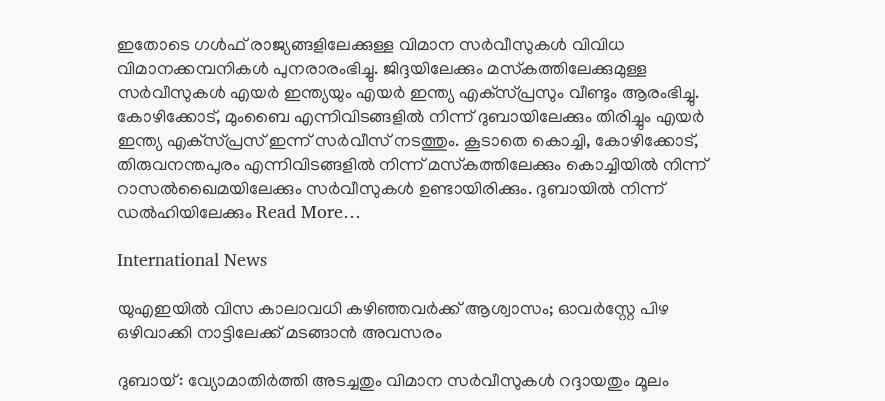ഇതോടെ ഗള്‍ഫ് രാജ്യങ്ങളിലേക്കുള്ള വിമാന സര്‍വീസുകള്‍ വിവിധ വിമാനക്കമ്പനികള്‍ പുനരാരംഭിച്ചു. ജിദ്ദയിലേക്കും മസ്‌കത്തിലേക്കുമുള്ള സര്‍വീസുകള്‍ എയര്‍ ഇന്ത്യയും എയര്‍ ഇന്ത്യ എക്‌സ്പ്രസും വീണ്ടും ആരംഭിച്ചു. കോഴിക്കോട്, മുംബൈ എന്നിവിടങ്ങളില്‍ നിന്ന് ദുബായിലേക്കും തിരിച്ചും എയര്‍ ഇന്ത്യ എക്‌സ്പ്രസ് ഇന്ന് സര്‍വീസ് നടത്തും. കൂടാതെ കൊച്ചി, കോഴിക്കോട്, തിരുവനന്തപുരം എന്നിവിടങ്ങളില്‍ നിന്ന് മസ്‌കത്തിലേക്കും കൊച്ചിയില്‍ നിന്ന് റാസല്‍ഖൈമയിലേക്കും സര്‍വീസുകള്‍ ഉണ്ടായിരിക്കും. ദുബായില്‍ നിന്ന് ഡല്‍ഹിയിലേക്കും Read More…

International News

യുഎഇയിൽ വിസ കാലാവധി കഴിഞ്ഞവർക്ക് ആശ്വാസം; ഓവർസ്റ്റേ പിഴ ഒഴിവാക്കി നാട്ടിലേക്ക് മടങ്ങാൻ അവസരം

ദുബായ്: വ്യോമാതിർത്തി അടച്ചതും വിമാന സർവീസുകൾ റദ്ദായതും മൂലം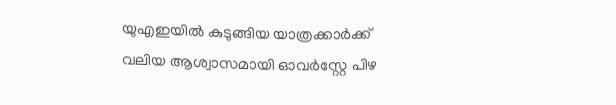യുഎഇയിൽ കുടുങ്ങിയ യാത്രക്കാർക്ക് വലിയ ആശ്വാസമായി ഓവർസ്റ്റേ പിഴ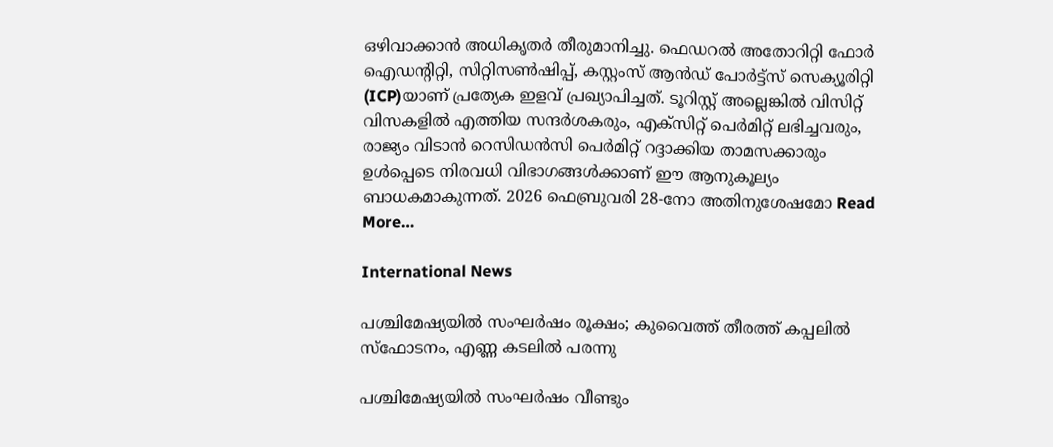ഒഴിവാക്കാൻ അധികൃതർ തീരുമാനിച്ചു. ഫെഡറൽ അതോറിറ്റി ഫോർ ഐഡന്റിറ്റി, സിറ്റിസൺഷിപ്പ്, കസ്റ്റംസ് ആൻഡ് പോർട്ട്സ് സെക്യൂരിറ്റി (ICP)യാണ് പ്രത്യേക ഇളവ് പ്രഖ്യാപിച്ചത്. ടൂറിസ്റ്റ് അല്ലെങ്കിൽ വിസിറ്റ് വിസകളിൽ എത്തിയ സന്ദർശകരും, എക്സിറ്റ് പെർമിറ്റ് ലഭിച്ചവരും, രാജ്യം വിടാൻ റെസിഡൻസി പെർമിറ്റ് റദ്ദാക്കിയ താമസക്കാരും ഉൾപ്പെടെ നിരവധി വിഭാഗങ്ങൾക്കാണ് ഈ ആനുകൂല്യം ബാധകമാകുന്നത്. 2026 ഫെബ്രുവരി 28-നോ അതിനുശേഷമോ Read More…

International News

പശ്ചിമേഷ്യയിൽ സംഘർഷം രൂക്ഷം; കുവൈത്ത് തീരത്ത് കപ്പലിൽ സ്‌ഫോടനം, എണ്ണ കടലിൽ പരന്നു

പശ്ചിമേഷ്യയിൽ സംഘർഷം വീണ്ടും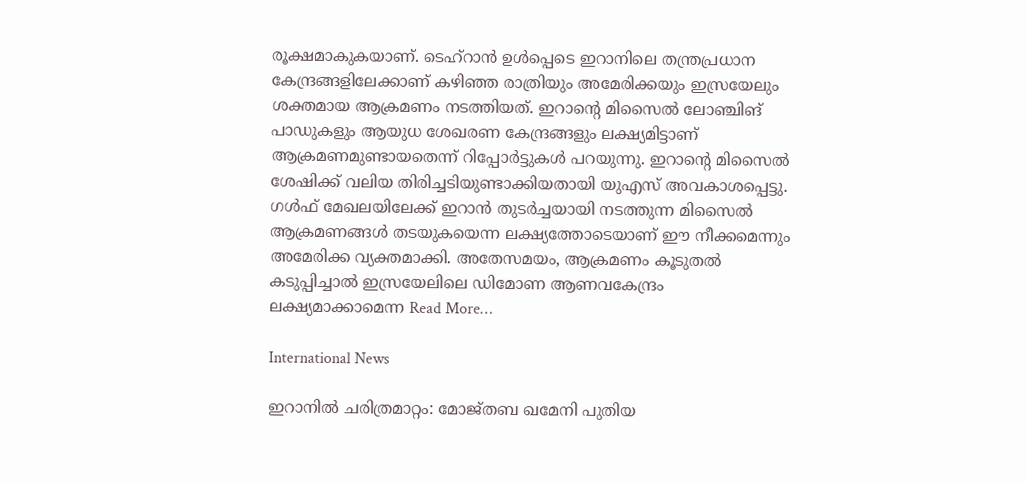രൂക്ഷമാകുകയാണ്. ടെഹ്റാൻ ഉൾപ്പെടെ ഇറാനിലെ തന്ത്രപ്രധാന കേന്ദ്രങ്ങളിലേക്കാണ് കഴിഞ്ഞ രാത്രിയും അമേരിക്കയും ഇസ്രയേലും ശക്തമായ ആക്രമണം നടത്തിയത്. ഇറാന്റെ മിസൈൽ ലോഞ്ചിങ് പാഡുകളും ആയുധ ശേഖരണ കേന്ദ്രങ്ങളും ലക്ഷ്യമിട്ടാണ് ആക്രമണമുണ്ടായതെന്ന് റിപ്പോർട്ടുകൾ പറയുന്നു. ഇറാന്റെ മിസൈൽ ശേഷിക്ക് വലിയ തിരിച്ചടിയുണ്ടാക്കിയതായി യുഎസ് അവകാശപ്പെട്ടു. ഗൾഫ് മേഖലയിലേക്ക് ഇറാൻ തുടർച്ചയായി നടത്തുന്ന മിസൈൽ ആക്രമണങ്ങൾ തടയുകയെന്ന ലക്ഷ്യത്തോടെയാണ് ഈ നീക്കമെന്നും അമേരിക്ക വ്യക്തമാക്കി. അതേസമയം, ആക്രമണം കൂടുതൽ കടുപ്പിച്ചാൽ ഇസ്രയേലിലെ ഡിമോണ ആണവകേന്ദ്രം ലക്ഷ്യമാക്കാമെന്ന Read More…

International News

ഇറാനിൽ ചരിത്രമാറ്റം: മോജ്തബ ഖമേനി പുതിയ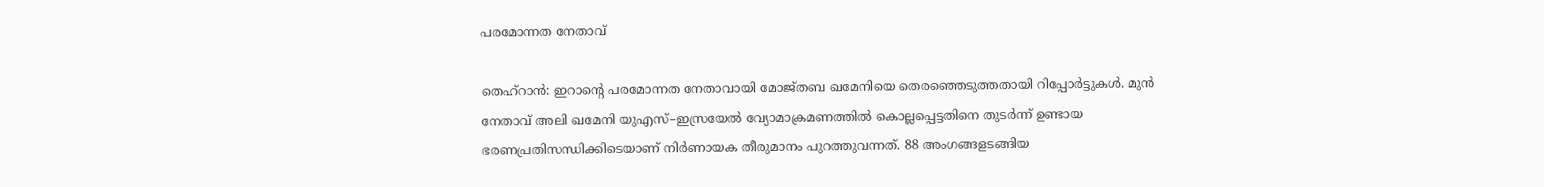പരമോന്നത നേതാവ്

തെഹ്‌റാൻ: ഇറാന്റെ പരമോന്നത നേതാവായി മോജ്തബ ഖമേനിയെ തെരഞ്ഞെടുത്തതായി റിപ്പോർട്ടുകൾ. മുൻ നേതാവ് അലി ഖമേനി യുഎസ്–ഇസ്രയേൽ വ്യോമാക്രമണത്തിൽ കൊല്ലപ്പെട്ടതിനെ തുടർന്ന് ഉണ്ടായ ഭരണപ്രതിസന്ധിക്കിടെയാണ് നിർണായക തീരുമാനം പുറത്തുവന്നത്. 88 അംഗങ്ങളടങ്ങിയ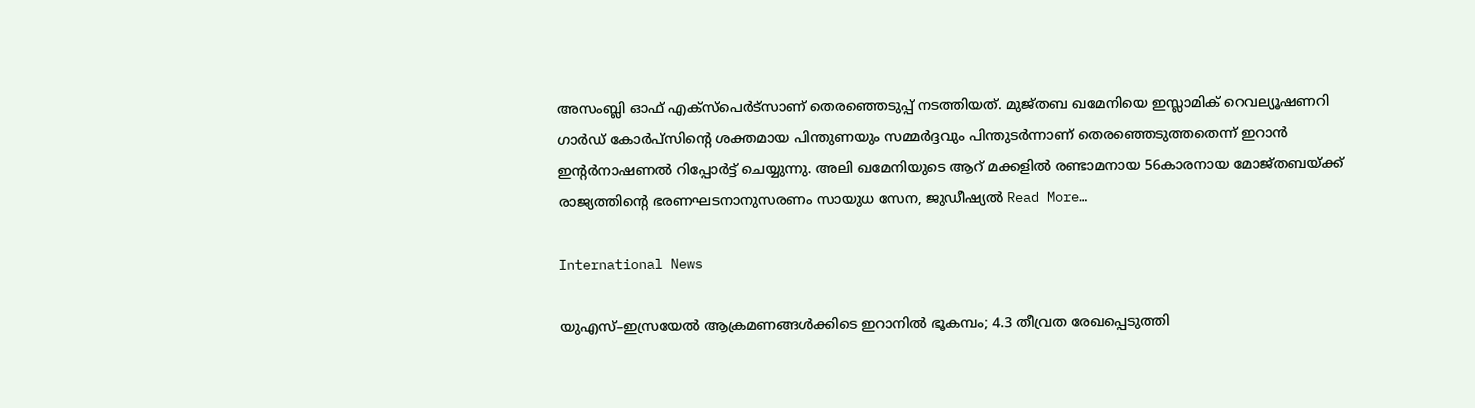അസംബ്ലി ഓഫ് എക്സ്പെർട്സാണ് തെരഞ്ഞെടുപ്പ് നടത്തിയത്. മുജ്തബ ഖമേനിയെ ഇസ്ലാമിക് റെവല്യൂഷണറി ഗാർഡ് കോർപ്സിന്റെ ശക്തമായ പിന്തുണയും സമ്മർദ്ദവും പിന്തുടർന്നാണ് തെരഞ്ഞെടുത്തതെന്ന് ഇറാൻ ഇന്റർനാഷണൽ റിപ്പോർട്ട് ചെയ്യുന്നു. അലി ഖമേനിയുടെ ആറ് മക്കളിൽ രണ്ടാമനായ 56കാരനായ മോജ്തബയ്ക്ക് രാജ്യത്തിന്റെ ഭരണഘടനാനുസരണം സായുധ സേന, ജുഡീഷ്യൽ Read More…

International News

യുഎസ്–ഇസ്രയേൽ ആക്രമണങ്ങൾക്കിടെ ഇറാനിൽ ഭൂകമ്പം; 4.3 തീവ്രത രേഖപ്പെടുത്തി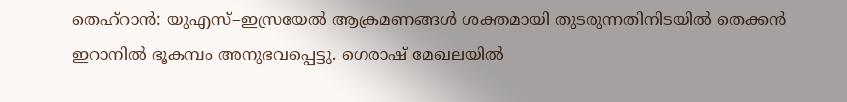തെഹ്‌റാൻ: യുഎസ്–ഇസ്രയേൽ ആക്രമണങ്ങൾ ശക്തമായി തുടരുന്നതിനിടയിൽ തെക്കൻ ഇറാനിൽ ഭൂകമ്പം അനുഭവപ്പെട്ടു. ഗെരാഷ് മേഖലയിൽ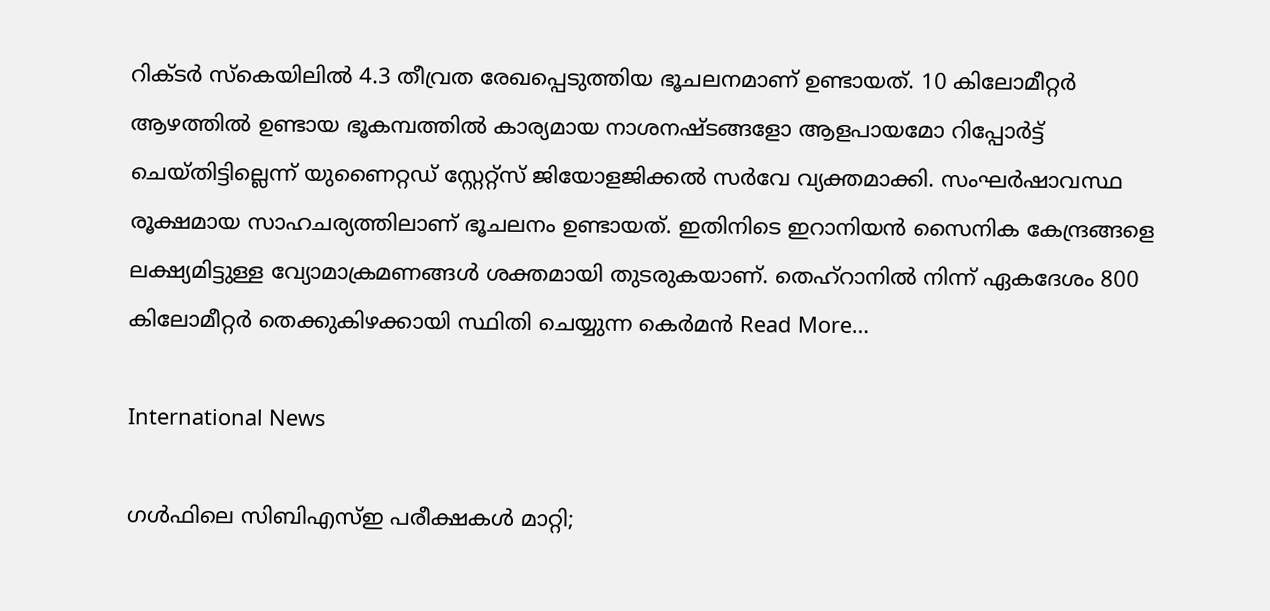റിക്ടർ സ്കെയിലിൽ 4.3 തീവ്രത രേഖപ്പെടുത്തിയ ഭൂചലനമാണ് ഉണ്ടായത്. 10 കിലോമീറ്റർ ആഴത്തിൽ ഉണ്ടായ ഭൂകമ്പത്തിൽ കാര്യമായ നാശനഷ്ടങ്ങളോ ആളപായമോ റിപ്പോർട്ട് ചെയ്തിട്ടില്ലെന്ന് യുണൈറ്റഡ് സ്റ്റേറ്റ്‌സ് ജിയോളജിക്കല്‍ സര്‍വേ വ്യക്തമാക്കി. സംഘർഷാവസ്ഥ രൂക്ഷമായ സാഹചര്യത്തിലാണ് ഭൂചലനം ഉണ്ടായത്. ഇതിനിടെ ഇറാനിയൻ സൈനിക കേന്ദ്രങ്ങളെ ലക്ഷ്യമിട്ടുള്ള വ്യോമാക്രമണങ്ങൾ ശക്തമായി തുടരുകയാണ്. തെഹ്റാനിൽ നിന്ന് ഏകദേശം 800 കിലോമീറ്റർ തെക്കുകിഴക്കായി സ്ഥിതി ചെയ്യുന്ന കെർമൻ Read More…

International News

ഗൾഫിലെ സിബിഎസ്ഇ പരീക്ഷകൾ മാറ്റി;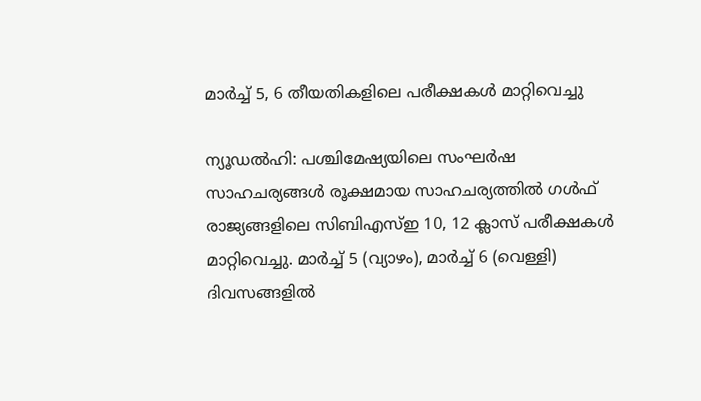മാർച്ച് 5, 6 തീയതികളിലെ പരീക്ഷകൾ മാറ്റിവെച്ചു

ന്യൂഡൽഹി: പശ്ചിമേഷ്യയിലെ സംഘർഷ സാഹചര്യങ്ങൾ രൂക്ഷമായ സാഹചര്യത്തിൽ ഗൾഫ് രാജ്യങ്ങളിലെ സിബിഎസ്ഇ 10, 12 ക്ലാസ് പരീക്ഷകൾ മാറ്റിവെച്ചു. മാർച്ച് 5 (വ്യാഴം), മാർച്ച് 6 (വെള്ളി) ദിവസങ്ങളിൽ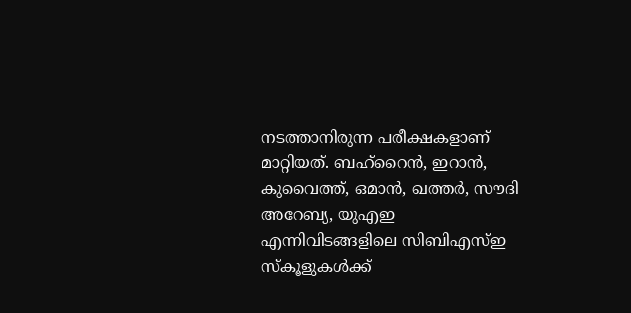നടത്താനിരുന്ന പരീക്ഷകളാണ് മാറ്റിയത്. ബഹ്‌റൈൻ, ഇറാൻ, കുവൈത്ത്, ഒമാൻ, ഖത്തർ, സൗദി അറേബ്യ, യുഎഇ എന്നിവിടങ്ങളിലെ സിബിഎസ്ഇ സ്കൂളുകൾക്ക്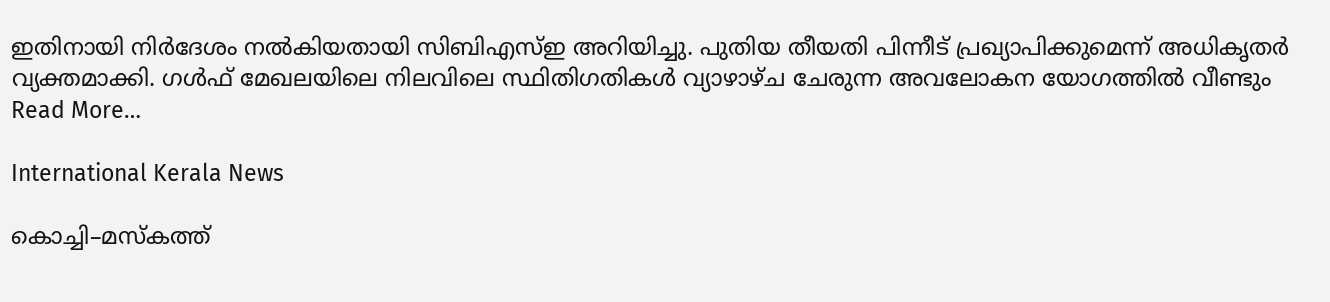ഇതിനായി നിർദേശം നൽകിയതായി സിബിഎസ്ഇ അറിയിച്ചു. പുതിയ തീയതി പിന്നീട് പ്രഖ്യാപിക്കുമെന്ന് അധികൃതർ വ്യക്തമാക്കി. ഗൾഫ് മേഖലയിലെ നിലവിലെ സ്ഥിതിഗതികൾ വ്യാഴാഴ്ച ചേരുന്ന അവലോകന യോഗത്തിൽ വീണ്ടും Read More…

International Kerala News

കൊച്ചി–മസ്‌കത്ത്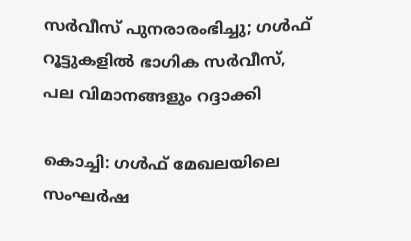സർവീസ് പുനരാരംഭിച്ചു; ഗൾഫ് റൂട്ടുകളിൽ ഭാഗിക സർവീസ്, പല വിമാനങ്ങളും റദ്ദാക്കി

കൊച്ചി: ഗൾഫ് മേഖലയിലെ സംഘർഷ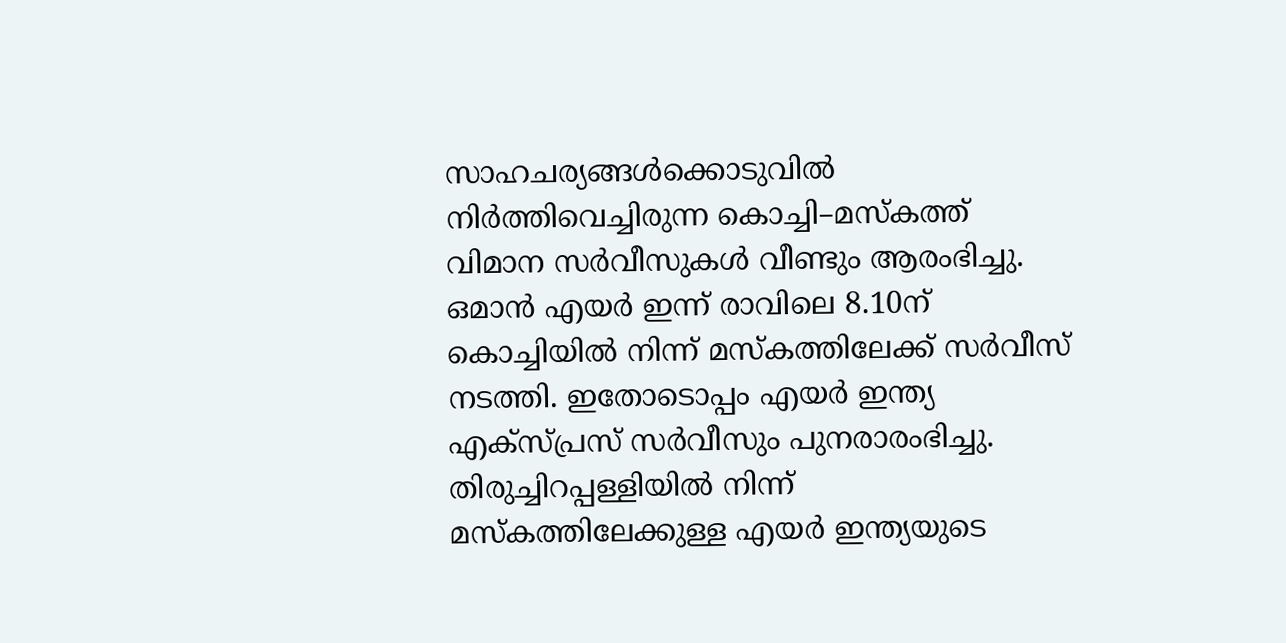സാഹചര്യങ്ങൾക്കൊടുവിൽ നിർത്തിവെച്ചിരുന്ന കൊച്ചി–മസ്‌കത്ത് വിമാന സർവീസുകൾ വീണ്ടും ആരംഭിച്ചു. ഒമാൻ എയർ ഇന്ന് രാവിലെ 8.10ന് കൊച്ചിയിൽ നിന്ന് മസ്‌കത്തിലേക്ക് സർവീസ് നടത്തി. ഇതോടൊപ്പം എയര്‍ ഇന്ത്യ എക്‌സ്പ്രസ് സർവീസും പുനരാരംഭിച്ചു. തിരുച്ചിറപ്പള്ളിയിൽ നിന്ന് മസ്‌കത്തിലേക്കുള്ള എയർ ഇന്ത്യയുടെ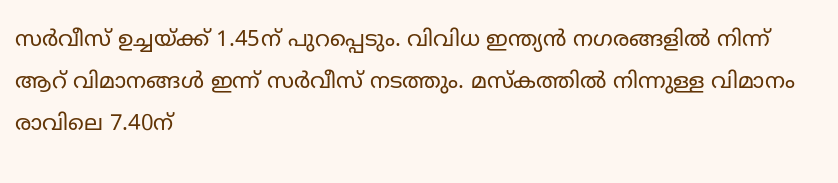സർവീസ് ഉച്ചയ്ക്ക് 1.45ന് പുറപ്പെടും. വിവിധ ഇന്ത്യൻ നഗരങ്ങളിൽ നിന്ന് ആറ് വിമാനങ്ങൾ ഇന്ന് സർവീസ് നടത്തും. മസ്‌കത്തിൽ നിന്നുള്ള വിമാനം രാവിലെ 7.40ന്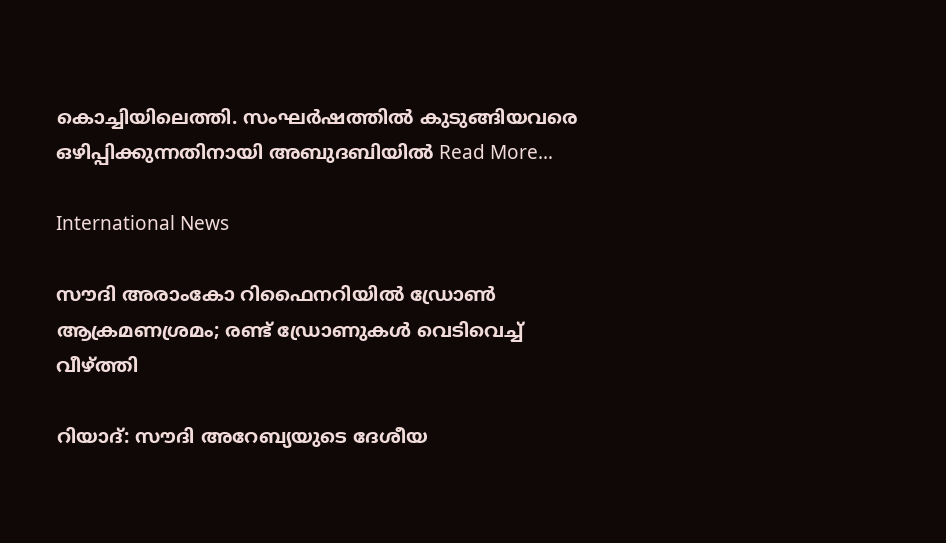കൊച്ചിയിലെത്തി. സംഘർഷത്തിൽ കുടുങ്ങിയവരെ ഒഴിപ്പിക്കുന്നതിനായി അബുദബിയിൽ Read More…

International News

സൗദി അരാംകോ റിഫൈനറിയിൽ ഡ്രോണ്‍ ആക്രമണശ്രമം; രണ്ട് ഡ്രോണുകള്‍ വെടിവെച്ച് വീഴ്ത്തി

റിയാദ്: സൗദി അറേബ്യയുടെ ദേശീയ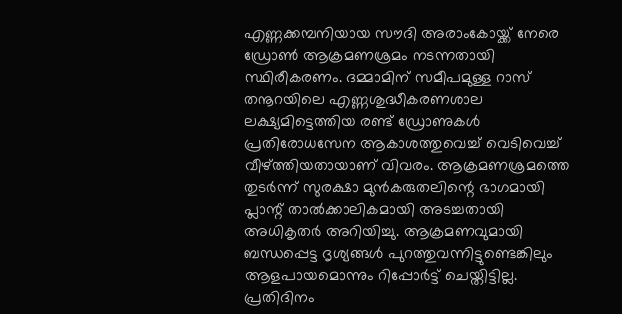എണ്ണക്കമ്പനിയായ സൗദി അരാംകോയ്ക്ക് നേരെ ഡ്രോണ്‍ ആക്രമണശ്രമം നടന്നതായി സ്ഥിരീകരണം. ദമ്മാമിന് സമീപമുള്ള റാസ് തനൂറയിലെ എണ്ണശുദ്ധീകരണശാല ലക്ഷ്യമിട്ടെത്തിയ രണ്ട് ഡ്രോണുകള്‍ പ്രതിരോധസേന ആകാശത്തുവെച്ച് വെടിവെച്ച് വീഴ്ത്തിയതായാണ് വിവരം. ആക്രമണശ്രമത്തെ തുടര്‍ന്ന് സുരക്ഷാ മുന്‍കരുതലിന്റെ ഭാഗമായി പ്ലാന്റ് താൽക്കാലികമായി അടച്ചതായി അധികൃതര്‍ അറിയിച്ചു. ആക്രമണവുമായി ബന്ധപ്പെട്ട ദൃശ്യങ്ങള്‍ പുറത്തുവന്നിട്ടുണ്ടെങ്കിലും ആളപായമൊന്നും റിപ്പോര്‍ട്ട് ചെയ്തിട്ടില്ല. പ്രതിദിനം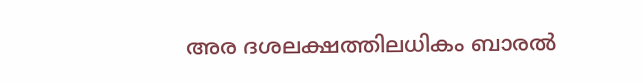അര ദശലക്ഷത്തിലധികം ബാരല്‍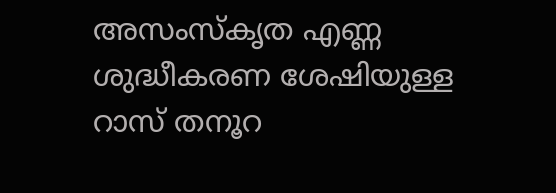അസംസ്‌കൃത എണ്ണ ശുദ്ധീകരണ ശേഷിയുള്ള റാസ് തനൂറ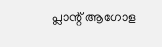പ്ലാന്റ് ആഗോള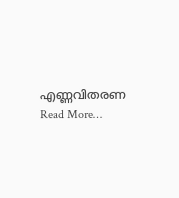എണ്ണവിതരണ Read More…